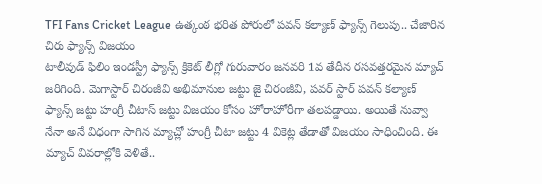TFI Fans Cricket League ఉత్కంఠ భరిత పోరులో పవన్ కల్యాణ్ ఫ్యాన్స్ గెలుపు.. చేజారిన చిరు ఫ్యాన్స్ విజయం
టాలీవుడ్ ఫిలిం ఇండస్ట్రీ ఫ్యాన్స్ క్రికెట్ లీగ్లో గురువారం జనవరి 1వ తేదీన రసవత్తరమైన మ్యాచ్ జరిగింది. మెగాస్టార్ చిరంజీవి అభిమానుల జట్టు జై చిరంజీవి, పవర్ స్టార్ పవన్ కల్యాణ్ ఫ్యాన్స్ జట్టు హంగ్రీ చీటాస్ జట్టు విజయం కోసం హోరాహోరీగా తలపడ్డాయి. అయితే నువ్వా నేనా అనే విధంగా సాగిన మ్యాచ్లో హంగ్రీ చీటా జట్టు 4 వికెట్ల తేడాతో విజయం సాధించింది. ఈ మ్యాచ్ వివరాల్లోకి వెళితే..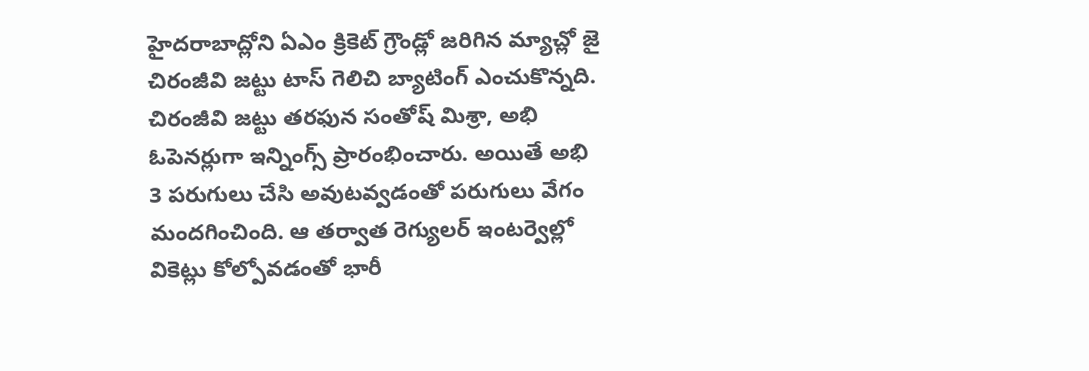హైదరాబాద్లోని ఏఎం క్రికెట్ గ్రౌండ్లో జరిగిన మ్యాచ్లో జై చిరంజీవి జట్టు టాస్ గెలిచి బ్యాటింగ్ ఎంచుకొన్నది. చిరంజీవి జట్టు తరఫున సంతోష్ మిశ్రా, అభి ఓపెనర్లుగా ఇన్నింగ్స్ ప్రారంభించారు. అయితే అభి 3 పరుగులు చేసి అవుటవ్వడంతో పరుగులు వేగం మందగించింది. ఆ తర్వాత రెగ్యులర్ ఇంటర్వెల్లో వికెట్లు కోల్పోవడంతో భారీ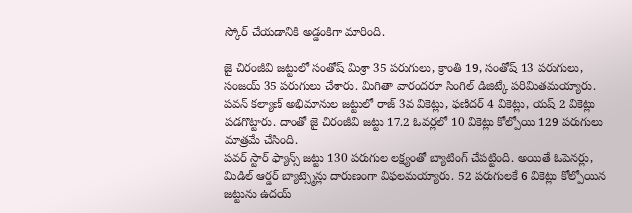స్కోర్ చేయడానికి అడ్డంకిగా మారింది.

జై చిరంజీవి జట్టులో సంతోష్ మిశ్రా 35 పరుగులు, క్రాంతి 19, సంతోష్ 13 పరుగులు, సంజయ్ 35 పరుగులు చేశారు. మిగితా వారందరూ సింగిల్ డిజిట్కే పరిమితమయ్యారు. పవన్ కల్యాణ్ అభిమానుల జట్టులో రాజ్ 3వ వికెట్లు, ఫణిదర్ 4 వికెట్లు, యష్ 2 వికెట్లు పడగొట్టారు. దాంతో జై చిరంజీవి జట్టు 17.2 ఓవర్లలో 10 వికెట్లు కోల్పోయి 129 పరుగులు మాత్రమే చేసింది.
పవర్ స్టార్ ఫ్యాన్స్ జట్టు 130 పరుగుల లక్ష్యంతో బ్యాటింగ్ చేపట్టింది. అయితే ఓపెనర్లు, మిడిల్ ఆర్డర్ బ్యాట్స్మెన్లు దారుణంగా విఫలమయ్యారు. 52 పరుగులకే 6 వికెట్లు కోల్పోయిన జట్టును ఉదయ్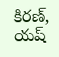కిరణ్, యష్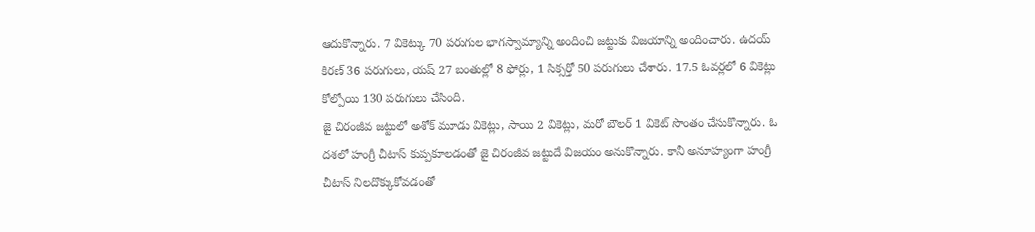ఆదుకొన్నారు. 7 వికెట్కు 70 పరుగుల భాగస్వామ్యాన్ని అందించి జట్టుకు విజయాన్ని అందించారు. ఉదయ్ కిరణ్ 36 పరుగులు, యష్ 27 బంతుల్లో 8 ఫోర్లు, 1 సిక్సర్తో 50 పరుగులు చేశారు. 17.5 ఓవర్లలో 6 వికెట్లు కోల్పోయి 130 పరుగులు చేసింది.
జై చిరంజీవ జట్టులో అశోక్ మూడు వికెట్లు, సాయి 2 వికెట్లు, మరో బౌలర్ 1 వికెట్ సొంతం చేసుకొన్నారు. ఓ దశలో హంగ్రీ చీటాస్ కుప్పకూలడంతో జై చిరంజీవ జట్టుదే విజయం అనుకొన్నారు. కానీ అనూహ్యంగా హంగ్రీ చీటాస్ నిలదొక్కుకోవడంతో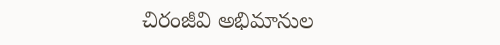చిరంజీవి అభిమానుల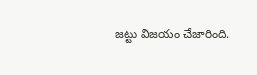జట్టు విజయం చేజారింది.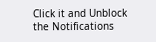Click it and Unblock the Notifications